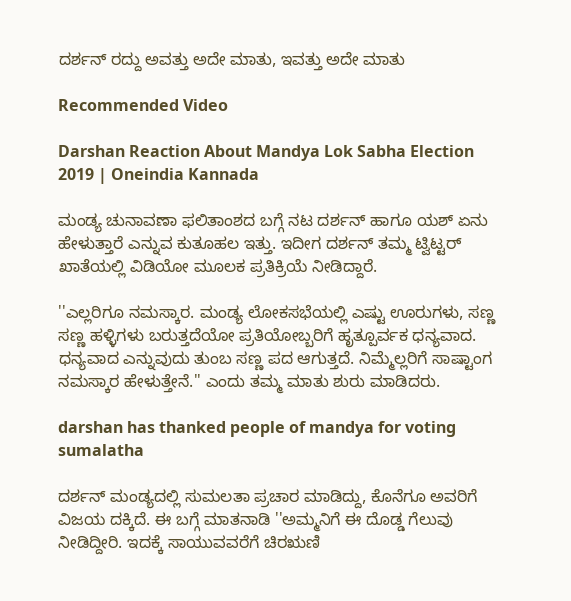ದರ್ಶನ್ ರದ್ದು ಅವತ್ತು ಅದೇ ಮಾತು, ಇವತ್ತು ಅದೇ ಮಾತು

Recommended Video

Darshan Reaction About Mandya Lok Sabha Election 2019 | Oneindia Kannada

ಮಂಡ್ಯ ಚುನಾವಣಾ ಫಲಿತಾಂಶದ ಬಗ್ಗೆ ನಟ ದರ್ಶನ್ ಹಾಗೂ ಯಶ್ ಏನು ಹೇಳುತ್ತಾರೆ ಎನ್ನುವ ಕುತೂಹಲ ಇತ್ತು. ಇದೀಗ ದರ್ಶನ್ ತಮ್ಮ ಟ್ವಿಟ್ಟರ್ ಖಾತೆಯಲ್ಲಿ ವಿಡಿಯೋ ಮೂಲಕ ಪ್ರತಿಕ್ರಿಯೆ ನೀಡಿದ್ದಾರೆ.

''ಎಲ್ಲರಿಗೂ ನಮಸ್ಕಾರ. ಮಂಡ್ಯ ಲೋಕಸಭೆಯಲ್ಲಿ ಎಷ್ಟು ಊರುಗಳು, ಸಣ್ಣ ಸಣ್ಣ ಹಳ್ಳಿಗಳು ಬರುತ್ತದೆಯೋ ಪ್ರತಿಯೋಬ್ಬರಿಗೆ ಹೃತ್ಪೂರ್ವಕ ಧನ್ಯವಾದ. ಧನ್ಯವಾದ ಎನ್ನುವುದು ತುಂಬ ಸಣ್ಣ ಪದ ಆಗುತ್ತದೆ. ನಿಮ್ಮೆಲ್ಲರಿಗೆ ಸಾಷ್ಟಾಂಗ ನಮಸ್ಕಾರ ಹೇಳುತ್ತೇನೆ.'' ಎಂದು ತಮ್ಮ ಮಾತು ಶುರು ಮಾಡಿದರು.

darshan has thanked people of mandya for voting sumalatha

ದರ್ಶನ್ ಮಂಡ್ಯದಲ್ಲಿ ಸುಮಲತಾ ಪ್ರಚಾರ ಮಾಡಿದ್ದು, ಕೊನೆಗೂ ಅವರಿಗೆ ವಿಜಯ ದಕ್ಕಿದೆ. ಈ ಬಗ್ಗೆ ಮಾತನಾಡಿ ''ಅಮ್ಮನಿಗೆ ಈ ದೊಡ್ಡ ಗೆಲುವು ನೀಡಿದ್ದೀರಿ. ಇದಕ್ಕೆ ಸಾಯುವವರೆಗೆ ಚಿರಋಣಿ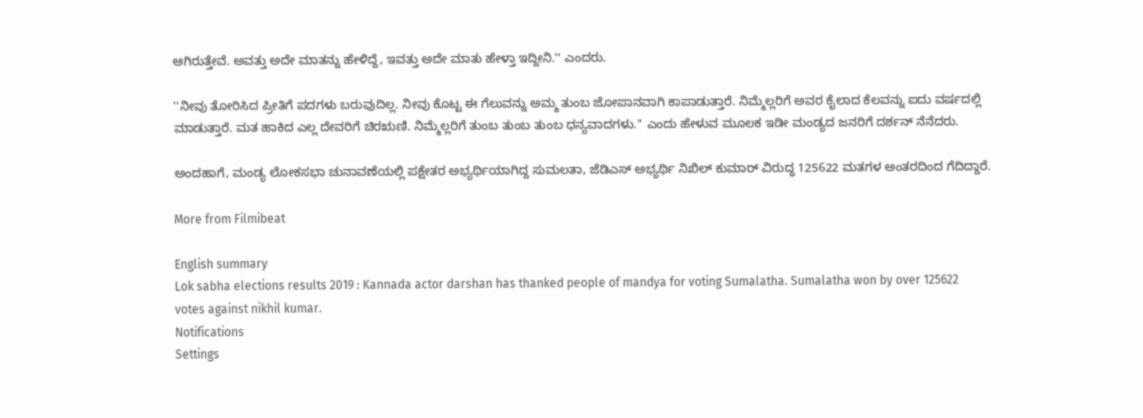ಆಗಿರುತ್ತೇವೆ. ಅವತ್ತು ಅದೇ ಮಾತನ್ನು ಹೇಳಿದ್ದೆ, ಇವತ್ತು ಅದೇ ಮಾತು ಹೇಳ್ತಾ ಇದ್ದೀನಿ.'' ಎಂದರು.

''ನೀವು ತೋರಿಸಿದ ಪ್ರೀತಿಗೆ ಪದಗಳು ಬರುವುದಿಲ್ಲ. ನೀವು ಕೊಟ್ಟ ಈ ಗೆಲುವನ್ನು ಅಮ್ಮ ತುಂಬ ಜೋಪಾನವಾಗಿ ಕಾಪಾಡುತ್ತಾರೆ. ನಿಮ್ಮೆಲ್ಲರಿಗೆ ಅವರ ಕೈಲಾದ ಕೆಲವನ್ನು ಐದು ವರ್ಷದಲ್ಲಿ ಮಾಡುತ್ತಾರೆ. ಮತ ಹಾಕಿದ ಎಲ್ಲ ದೇವರಿಗೆ ಚಿರಋಣಿ. ನಿಮ್ಮೆಲ್ಲರಿಗೆ ತುಂಬ ತುಂಬ ತುಂಬ ಧನ್ಯವಾದಗಳು.'' ಎಂದು ಹೇಳುವ ಮೂಲಕ ಇಡೀ ಮಂಡ್ಯದ ಜನರಿಗೆ ದರ್ಶನ್ ನೆನೆದರು.

ಅಂದಹಾಗೆ, ಮಂಡ್ಯ ಲೋಕಸಭಾ ಚುನಾವಣೆಯಲ್ಲಿ ಪಕ್ಷೇತರ ಅಭ್ಯರ್ಥಿಯಾಗಿದ್ದ ಸುಮಲತಾ, ಜೆಡಿಎಸ್ ಅಭ್ಯರ್ಥಿ ನಿಖಿಲ್ ಕುಮಾರ್ ವಿರುದ್ಧ 125622 ಮತಗಳ ಅಂತರದಿಂದ ಗೆದಿದ್ದಾರೆ.

More from Filmibeat

English summary
Lok sabha elections results 2019 : Kannada actor darshan has thanked people of mandya for voting Sumalatha. Sumalatha won by over 125622 votes against nikhil kumar.
Notifications
Settings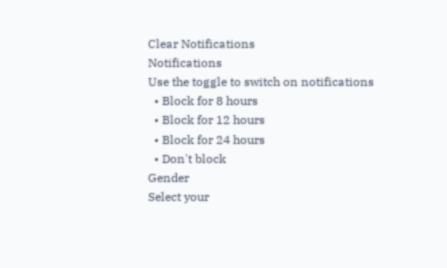Clear Notifications
Notifications
Use the toggle to switch on notifications
  • Block for 8 hours
  • Block for 12 hours
  • Block for 24 hours
  • Don't block
Gender
Select your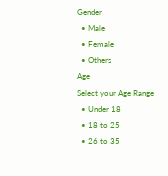Gender
  • Male
  • Female
  • Others
Age
Select your Age Range
  • Under 18
  • 18 to 25
  • 26 to 35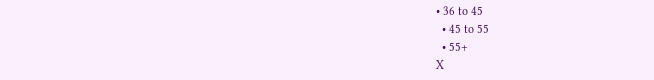• 36 to 45
  • 45 to 55
  • 55+
X